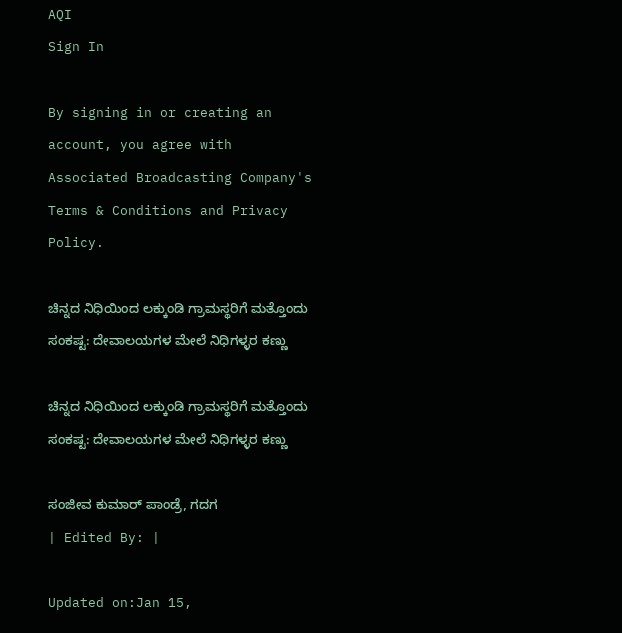AQI
Sign In

By signing in or creating an account, you agree with Associated Broadcasting Company's Terms & Conditions and Privacy Policy.

ಚಿನ್ನದ ನಿಧಿಯಿಂದ ಲಕ್ಕುಂಡಿ ಗ್ರಾಮಸ್ಥರಿಗೆ ಮತ್ತೊಂದು ಸಂಕಷ್ಟ: ದೇವಾಲಯಗಳ ಮೇಲೆ ನಿಧಿಗಳ್ಳರ ಕಣ್ಣು

ಚಿನ್ನದ ನಿಧಿಯಿಂದ ಲಕ್ಕುಂಡಿ ಗ್ರಾಮಸ್ಥರಿಗೆ ಮತ್ತೊಂದು ಸಂಕಷ್ಟ: ದೇವಾಲಯಗಳ ಮೇಲೆ ನಿಧಿಗಳ್ಳರ ಕಣ್ಣು

ಸಂಜೀವ ಕುಮಾರ್ ಪಾಂಡ್ರೆ, ಗದಗ
| Edited By: |

Updated on:Jan 15,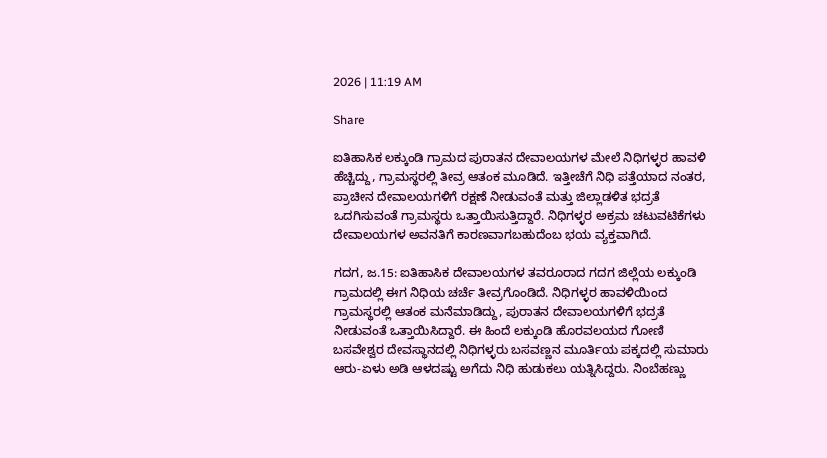2026 | 11:19 AM

Share

ಐತಿಹಾಸಿಕ ಲಕ್ಕುಂಡಿ ಗ್ರಾಮದ ಪುರಾತನ ದೇವಾಲಯಗಳ ಮೇಲೆ ನಿಧಿಗಳ್ಳರ ಹಾವಳಿ ಹೆಚ್ಚಿದ್ದು, ಗ್ರಾಮಸ್ಥರಲ್ಲಿ ತೀವ್ರ ಆತಂಕ ಮೂಡಿದೆ. ಇತ್ತೀಚೆಗೆ ನಿಧಿ ಪತ್ತೆಯಾದ ನಂತರ, ಪ್ರಾಚೀನ ದೇವಾಲಯಗಳಿಗೆ ರಕ್ಷಣೆ ನೀಡುವಂತೆ ಮತ್ತು ಜಿಲ್ಲಾಡಳಿತ ಭದ್ರತೆ ಒದಗಿಸುವಂತೆ ಗ್ರಾಮಸ್ಥರು ಒತ್ತಾಯಿಸುತ್ತಿದ್ದಾರೆ. ನಿಧಿಗಳ್ಳರ ಅಕ್ರಮ ಚಟುವಟಿಕೆಗಳು ದೇವಾಲಯಗಳ ಅವನತಿಗೆ ಕಾರಣವಾಗಬಹುದೆಂಬ ಭಯ ವ್ಯಕ್ತವಾಗಿದೆ.

ಗದಗ, ಜ.15: ಐತಿಹಾಸಿಕ ದೇವಾಲಯಗಳ ತವರೂರಾದ ಗದಗ ಜಿಲ್ಲೆಯ ಲಕ್ಕುಂಡಿ ಗ್ರಾಮದಲ್ಲಿ ಈಗ ನಿಧಿಯ ಚರ್ಚೆ ತೀವ್ರಗೊಂಡಿದೆ. ನಿಧಿಗಳ್ಳರ ಹಾವಳಿಯಿಂದ ಗ್ರಾಮಸ್ಥರಲ್ಲಿ ಆತಂಕ ಮನೆಮಾಡಿದ್ದು, ಪುರಾತನ ದೇವಾಲಯಗಳಿಗೆ ಭದ್ರತೆ ನೀಡುವಂತೆ ಒತ್ತಾಯಿಸಿದ್ದಾರೆ. ಈ ಹಿಂದೆ ಲಕ್ಕುಂಡಿ ಹೊರವಲಯದ ಗೋಣಿ ಬಸವೇಶ್ವರ ದೇವಸ್ಥಾನದಲ್ಲಿ ನಿಧಿಗಳ್ಳರು ಬಸವಣ್ಣನ ಮೂರ್ತಿಯ ಪಕ್ಕದಲ್ಲಿ ಸುಮಾರು ಆರು-ಏಳು ಅಡಿ ಆಳದಷ್ಟು ಅಗೆದು ನಿಧಿ ಹುಡುಕಲು ಯತ್ನಿಸಿದ್ದರು. ನಿಂಬೆಹಣ್ಣು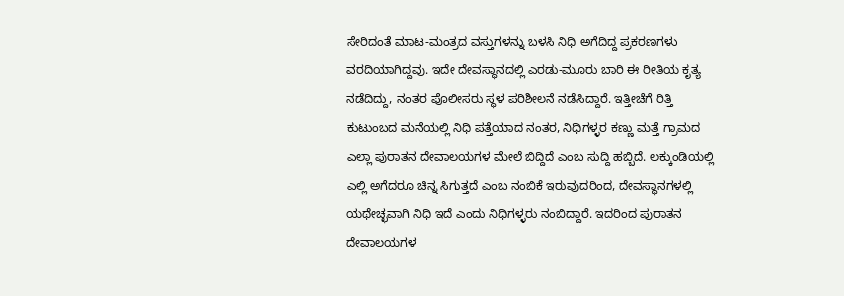ಸೇರಿದಂತೆ ಮಾಟ-ಮಂತ್ರದ ವಸ್ತುಗಳನ್ನು ಬಳಸಿ ನಿಧಿ ಅಗೆದಿದ್ದ ಪ್ರಕರಣಗಳು ವರದಿಯಾಗಿದ್ದವು. ಇದೇ ದೇವಸ್ಥಾನದಲ್ಲಿ ಎರಡು-ಮೂರು ಬಾರಿ ಈ ರೀತಿಯ ಕೃತ್ಯ ನಡೆದಿದ್ದು, ನಂತರ ಪೊಲೀಸರು ಸ್ಥಳ ಪರಿಶೀಲನೆ ನಡೆಸಿದ್ದಾರೆ. ಇತ್ತೀಚೆಗೆ ರಿತ್ತಿ ಕುಟುಂಬದ ಮನೆಯಲ್ಲಿ ನಿಧಿ ಪತ್ತೆಯಾದ ನಂತರ, ನಿಧಿಗಳ್ಳರ ಕಣ್ಣು ಮತ್ತೆ ಗ್ರಾಮದ ಎಲ್ಲಾ ಪುರಾತನ ದೇವಾಲಯಗಳ ಮೇಲೆ ಬಿದ್ದಿದೆ ಎಂಬ ಸುದ್ದಿ ಹಬ್ಬಿದೆ. ಲಕ್ಕುಂಡಿಯಲ್ಲಿ ಎಲ್ಲಿ ಅಗೆದರೂ ಚಿನ್ನ ಸಿಗುತ್ತದೆ ಎಂಬ ನಂಬಿಕೆ ಇರುವುದರಿಂದ, ದೇವಸ್ಥಾನಗಳಲ್ಲಿ ಯಥೇಚ್ಛವಾಗಿ ನಿಧಿ ಇದೆ ಎಂದು ನಿಧಿಗಳ್ಳರು ನಂಬಿದ್ದಾರೆ. ಇದರಿಂದ ಪುರಾತನ ದೇವಾಲಯಗಳ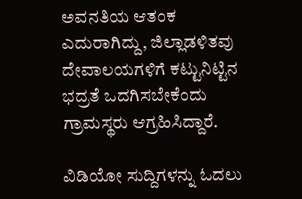ಅವನತಿಯ ಆತಂಕ ಎದುರಾಗಿದ್ದು, ಜಿಲ್ಲಾಡಳಿತವು ದೇವಾಲಯಗಳಿಗೆ ಕಟ್ಟುನಿಟ್ಟಿನ ಭದ್ರತೆ ಒದಗಿಸಬೇಕೆಂದು ಗ್ರಾಮಸ್ಥರು ಆಗ್ರಹಿಸಿದ್ದಾರೆ.

ವಿಡಿಯೋ ಸುದ್ದಿಗಳನ್ನು ಓದಲು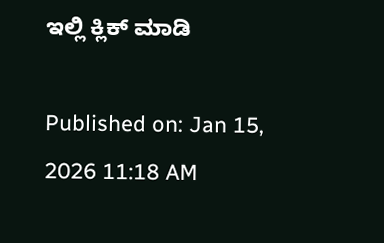ಇಲ್ಲಿ ಕ್ಲಿಕ್ ಮಾಡಿ

Published on: Jan 15, 2026 11:18 AM